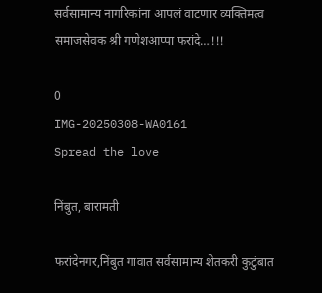सर्वसामान्य नागरिकांना आपलं वाटणार व्यक्तिमत्व समाजसेवक श्री गणेशआप्पा फरांदे…!!!

0
IMG-20250308-WA0161
Spread the love

निंबुत, बारामती

फरांदेनगर,निंबुत गावात सर्वसामान्य शेतकरी कुटुंबात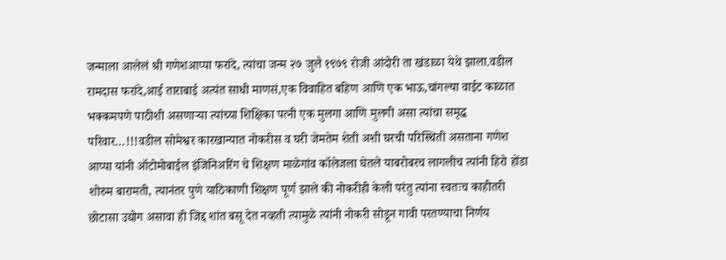जन्माला आलेलं श्री गणेशआप्पा फरांदे, त्यांचा जन्म २७ जुलै १९७९ रोजी आंदोरी ता खंडाळा येथे झाला.वडील रामदास फरांदे,आई ताराबाई अत्यंत साधी माणसं,एक विवाहित बहिण आणि एक भाऊ,चांगल्या वाईट काळात भक्कमपणे पाठीशी असणाऱ्या त्यांच्या शिक्षिका पत्नी एक मुलगा आणि मुलगी असा त्यांचा समृद्ध परिवार…!!!वडील सोमेश्वर कारखान्यात नोकरीस व घरी जेमतेम शेती अशी घरची परिस्थिती असताना गणेश आप्पा यांनी ऑटोमोबाईल इंजिनिअरिंग चे शिक्षण माळेगांव कॉलेजला घेतले याबरोबरच लागलीच त्यांनी हिरो होंडा शोरुम बारामती, त्यानंतर पुणे याठिकाणी शिक्षण पूर्ण झाले की नोकरीही केली परंतु त्यांना स्वतःच काहीतरी छोटासा उद्योग असावा ही जिद्द शांत बसू देत नव्हती त्यामुळे त्यांनी नोकरी सोडून गावी परतण्याचा निर्णय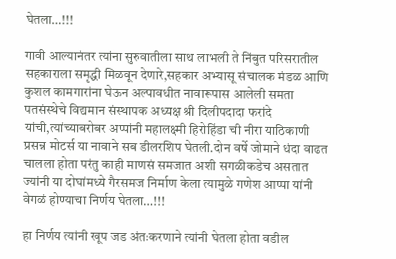घेतला…!!!

गावी आल्यानंतर त्यांना सुरुवातीला साथ लाभली ते निंबुत परिसरातील सहकाराला समृद्धी मिळवून देणारे,सहकार अभ्यासू संचालक मंडळ आणि कुशल कामगारांना घेऊन अल्पावधीत नावारूपास आलेली समता पतसंस्थेचे विद्यमान संस्थापक अध्यक्ष श्री दिलीपदादा फरांदे यांची,त्यांच्याबरोबर अप्पांनी महालक्ष्मी हिरोहिंडा ची नीरा याठिकाणी प्रसन्न मोटर्स या नावाने सब डीलरशिप घेतली.दोन वर्षे जोमाने धंदा वाढत चालला होता परंतु काही माणसं समजात अशी सगळीकडेच असतात ज्यांनी या दोघांमध्ये गैरसमज निर्माण केला त्यामुळे गणेश आप्पा यांनी वेगळं होण्याचा निर्णय घेतला…!!!

हा निर्णय त्यांनी खूप जड अंतःकरणाने त्यांनी घेतला होता वडील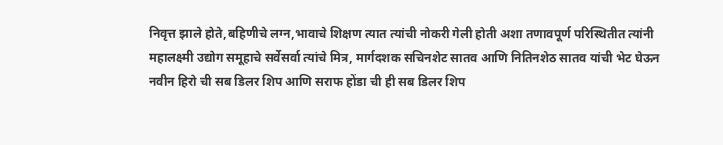निवृत्त झाले होते,बहिणीचे लग्न,भावाचे शिक्षण त्यात त्यांची नोकरी गेली होती अशा तणावपूर्ण परिस्थितीत त्यांनी महालक्ष्मी उद्योग समूहाचे सर्वेसर्वा त्यांचे मित्र, मार्गदशक सचिनशेट सातव आणि नितिनशेठ सातव यांची भेट घेऊन नवीन हिरो ची सब डिलर शिप आणि सराफ होंडा ची ही सब डिलर शिप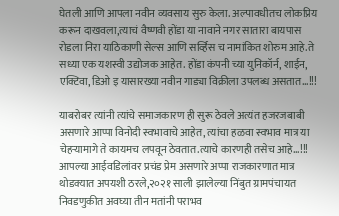घेतली आणि आपला नवीन व्यवसाय सुरु केला. अल्पावधीतच लोकप्रिय करून दाखवला,त्याचं वैष्णवी होंडा या नावाने नगर सातारा बायपास रोडला निरा याठिकाणी सेल्स आणि सर्व्हिस च नामांकित शोरुम आहे.ते सध्या एक यशस्वी उद्योजक आहेत. होंडा कंपनी च्या युनिकॉर्न, शाईन, एक्टिवा, डिओ इ यासारख्या नवीन गाड्या विक्रीला उपलब्ध असतात…!!!

याबरोबर त्यांनी त्यांचे समाजकारण ही सुरू ठेवले अत्यंत हजरजबाबी असणारे आप्पा विनोदी स्वभावाचे आहेत, त्यांचा हळवा स्वभाव मात्र या चेहऱ्यामागे ते कायमच लपवून ठेवतात.त्याचे कारणही तसेच आहे…!!! आपल्या आईवडिलांवर प्रचंड प्रेम असणारे अप्पा राजकारणात मात्र थोडक्यात अपयशी ठरले,२०२१ साली झालेल्या निंबुत ग्रामपंचायत निवडणुकीत अवघ्या तीन मतांनी पराभव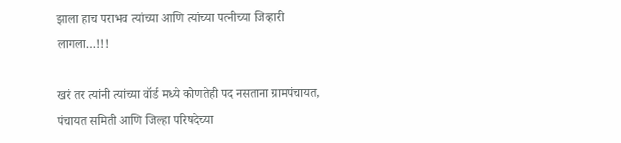झाला हाच पराभव त्यांच्या आणि त्यांच्या पत्नीच्या जिव्हारी लागला…!!!

खरं तर त्यांनी त्यांच्या वॉर्ड मध्ये कोणतेही पद नसताना ग्रामपंचायत, पंचायत समिती आणि जिल्हा परिषदेच्या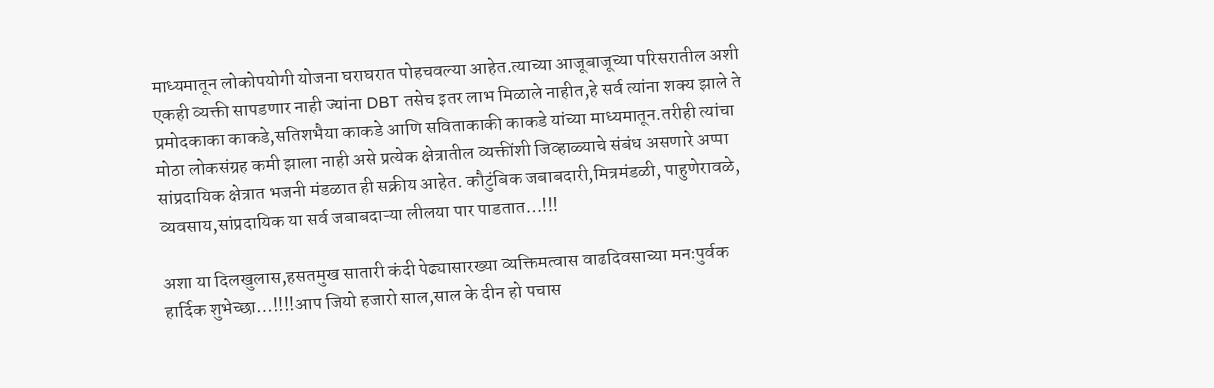माध्यमातून लोकोपयोगी योजना घराघरात पोहचवल्या आहेत.त्याच्या आजूबाजूच्या परिसरातील अशी एकही व्यक्ती सापडणार नाही ज्यांना DBT तसेच इतर लाभ मिळाले नाहीत,हे सर्व त्यांना शक्य झाले ते प्रमोदकाका काकडे,सतिशभैया काकडे आणि सविताकाकी काकडे यांच्या माध्यमातून.तरीही त्यांचा मोठा लोकसंग्रह कमी झाला नाही असे प्रत्येक क्षेत्रातील व्यक्तींशी जिव्हाळ्याचे संबंध असणारे अप्पा सांप्रदायिक क्षेत्रात भजनी मंडळात ही सक्रीय आहेत. कौटुंबिक जबाबदारी,मित्रमंडळी, पाहुणेरावळे, व्यवसाय,सांप्रदायिक या सर्व जबाबदाऱ्या लीलया पार पाडतात…!!!

अशा या दिलखुलास,हसतमुख सातारी कंदी पेढ्यासारख्या व्यक्तिमत्वास वाढदिवसाच्या मनःपुर्वक हार्दिक शुभेच्छा…!!!!आप जियो हजारो साल,साल के दीन हो पचास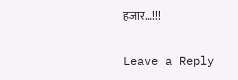हजार…!!!

Leave a Reply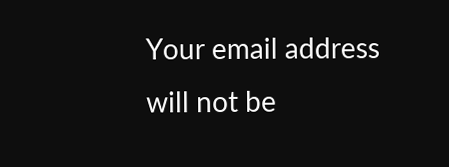Your email address will not be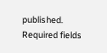published. Required fields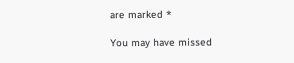are marked *

You may have missed